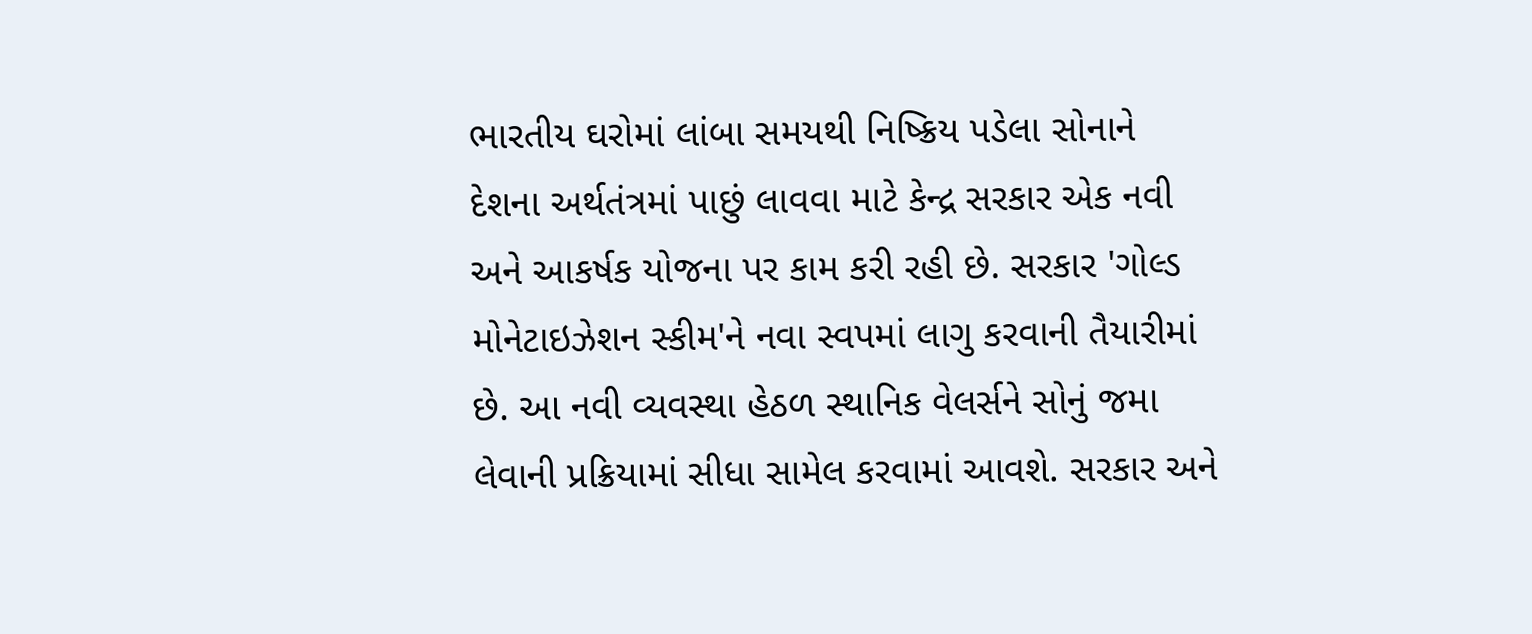ભારતીય ઘરોમાં લાંબા સમયથી નિષ્ક્રિય પડેલા સોનાને દેશના અર્થતંત્રમાં પાછું લાવવા માટે કેન્દ્ર સરકાર એક નવી અને આકર્ષક યોજના પર કામ કરી રહી છે. સરકાર 'ગોલ્ડ મોનેટાઇઝેશન સ્કીમ'ને નવા સ્વપમાં લાગુ કરવાની તૈયારીમાં છે. આ નવી વ્યવસ્થા હેઠળ સ્થાનિક વેલર્સને સોનું જમા લેવાની પ્રક્રિયામાં સીધા સામેલ કરવામાં આવશે. સરકાર અને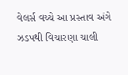વેલર્સ વચ્ચે આ પ્રસ્તાવ અંગે ઝડપથી વિચારણા ચાલી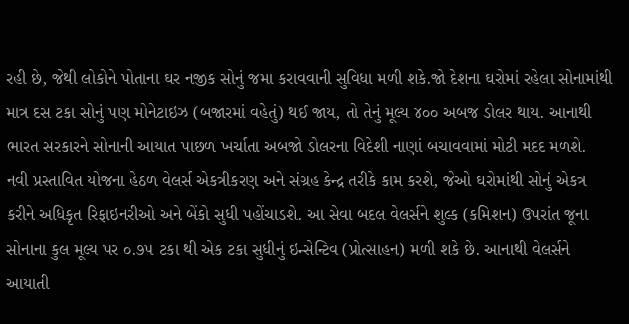રહી છે, જેથી લોકોને પોતાના ઘર નજીક સોનું જમા કરાવવાની સુવિધા મળી શકે.જો દેશના ઘરોમાં રહેલા સોનામાંથી માત્ર દસ ટકા સોનું પણ મોનેટાઇઝ (બજારમાં વહેતું) થઈ જાય, તો તેનું મૂલ્ય ૪૦૦ અબજ ડોલર થાય. આનાથી ભારત સરકારને સોનાની આયાત પાછળ ખર્ચાતા અબજો ડોલરના વિદેશી નાણાં બચાવવામાં મોટી મદદ મળશે.
નવી પ્રસ્તાવિત યોજના હેઠળ વેલર્સ એકત્રીકરણ અને સંગ્રહ કેન્દ્ર તરીકે કામ કરશે, જેઓ ઘરોમાંથી સોનું એકત્ર કરીને અધિકૃત રિફાઇનરીઓ અને બેંકો સુધી પહોંચાડશે. આ સેવા બદલ વેલર્સને શુલ્ક (કમિશન) ઉપરાંત જૂના સોનાના કુલ મૂલ્ય પર ૦.૭૫ ટકા થી એક ટકા સુધીનું ઇન્સેન્ટિવ (પ્રોત્સાહન) મળી શકે છે. આનાથી વેલર્સને આયાતી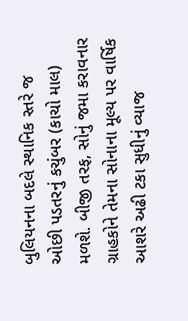બુલિયનના બદલે સ્થાનિક સ્તરે જ ઓછી પડતરનું કચુંબર (કાચો માલ) મળશે. બીજી તરફ, સોનું જમા કરાવનાર ગ્રાહકોને તેમના સોનાના મૂલ્ય પર વાર્ષિક આશરે અઢી ટકા સુધીનું વ્યાજ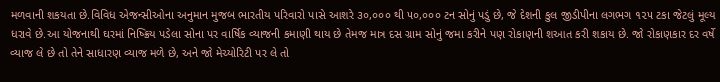મળવાની શકયતા છે.વિવિધ એજન્સીઓના અનુમાન મુજબ ભારતીય પરિવારો પાસે આશરે ૩૦,૦૦૦ થી ૫૦,૦૦૦ ટન સોનું પડું છે, જે દેશની કુલ જીડીપીના લગભગ ૧૨૫ ટકા જેટલું મૂલ્ય ધરાવે છે.આ યોજનાથી ઘરમાં નિષ્ક્રિય પડેલા સોના પર વાર્ષિક વ્યાજની કમાણી થાય છે તેમજ માત્ર દસ ગ્રામ સોનું જમા કરીને પણ રોકાણની શઆત કરી શકાય છે. જો રોકાણકાર દર વર્ષે વ્યાજ લે છે તો તેને સાધારણ વ્યાજ મળે છે, અને જો મેચ્યોરિટી પર લે તો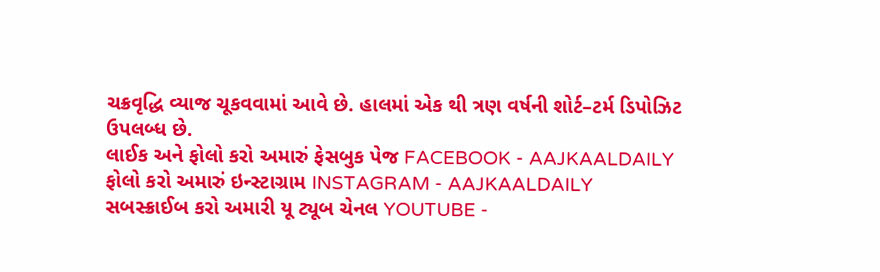ચક્રવૃદ્ધિ વ્યાજ ચૂકવવામાં આવે છે. હાલમાં એક થી ત્રણ વર્ષની શોર્ટ–ટર્મ ડિપોઝિટ ઉપલબ્ધ છે.
લાઈક અને ફોલો કરો અમારું ફેસબુક પેજ FACEBOOK - AAJKAALDAILY
ફોલો કરો અમારું ઇન્સ્ટાગ્રામ INSTAGRAM - AAJKAALDAILY
સબસ્ક્રાઈબ કરો અમારી યૂ ટ્યૂબ ચેનલ YOUTUBE -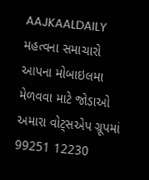AAJKAALDAILY
મહત્વના સમાચારો આપના મોબાઇલમા મેળવવા માટે જોડાઓ અમારા વોટ્સએપ ગ્રૂપમાં 99251 12230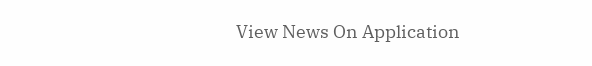View News On Application